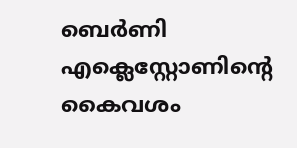ബെര്‍ണി എക്ലെസ്റ്റോണിന്റെ കൈവശം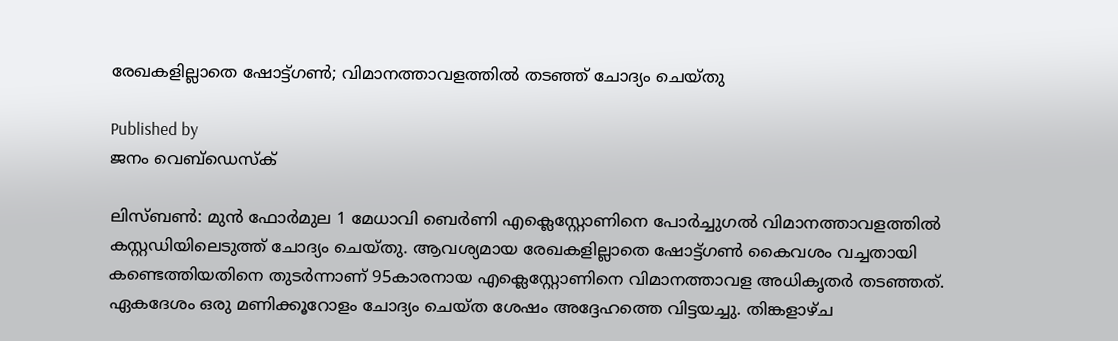രേഖകളില്ലാതെ ഷോട്ട്ഗണ്‍; വിമാനത്താവളത്തില്‍ തടഞ്ഞ് ചോദ്യം ചെയ്തു

Published by
ജനം വെബ്‌ഡെസ്ക്

ലിസ്ബണ്‍: മുന്‍ ഫോര്‍മുല 1 മേധാവി ബെര്‍ണി എക്ലെസ്റ്റോണിനെ പോര്‍ച്ചുഗല്‍ വിമാനത്താവളത്തില്‍ കസ്റ്റഡിയിലെടുത്ത് ചോദ്യം ചെയ്തു. ആവശ്യമായ രേഖകളില്ലാതെ ഷോട്ട്ഗണ്‍ കൈവശം വച്ചതായി കണ്ടെത്തിയതിനെ തുടര്‍ന്നാണ് 95കാരനായ എക്ലെസ്റ്റോണിനെ വിമാനത്താവള അധികൃതര്‍ തടഞ്ഞത്. ഏകദേശം ഒരു മണിക്കൂറോളം ചോദ്യം ചെയ്ത ശേഷം അദ്ദേഹത്തെ വിട്ടയച്ചു. തിങ്കളാഴ്ച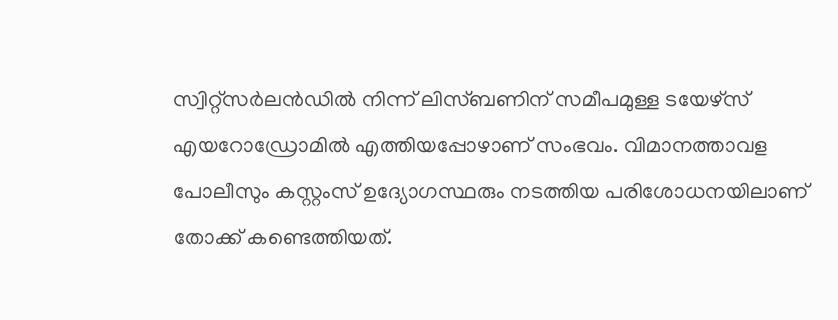സ്വിറ്റ്‌സര്‍ലന്‍ഡില്‍ നിന്ന് ലിസ്ബണിന് സമീപമുള്ള ടയേഴ്‌സ് എയറോഡ്രോമില്‍ എത്തിയപ്പോഴാണ് സംഭവം. വിമാനത്താവള പോലീസും കസ്റ്റംസ് ഉദ്യോഗസ്ഥരും നടത്തിയ പരിശോധനയിലാണ് തോക്ക് കണ്ടെത്തിയത്.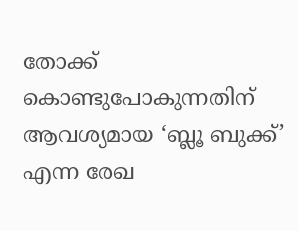തോക്ക് കൊണ്ടുപോകുന്നതിന് ആവശ്യമായ ‘ബ്ലൂ ബുക്ക്’ എന്ന രേഖ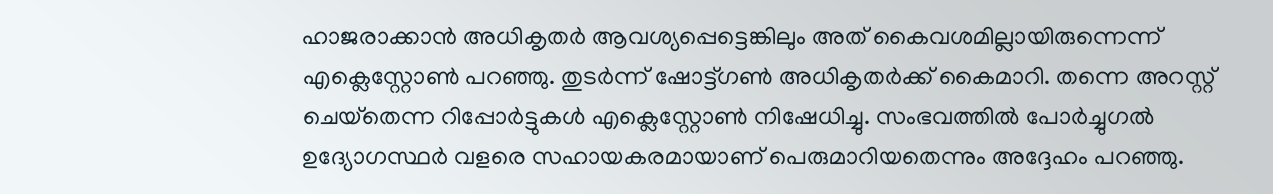ഹാജരാക്കാന്‍ അധികൃതര്‍ ആവശ്യപ്പെട്ടെങ്കിലും അത് കൈവശമില്ലായിരുന്നെന്ന് എക്ലെസ്റ്റോണ്‍ പറഞ്ഞു. തുടര്‍ന്ന് ഷോട്ട്ഗണ്‍ അധികൃതര്‍ക്ക് കൈമാറി. തന്നെ അറസ്റ്റ് ചെയ്‌തെന്ന റിപ്പോര്‍ട്ടുകള്‍ എക്ലെസ്റ്റോണ്‍ നിഷേധിച്ചു. സംഭവത്തില്‍ പോര്‍ച്ചുഗല്‍ ഉദ്യോഗസ്ഥര്‍ വളരെ സഹായകരമായാണ് പെരുമാറിയതെന്നും അദ്ദേഹം പറഞ്ഞു.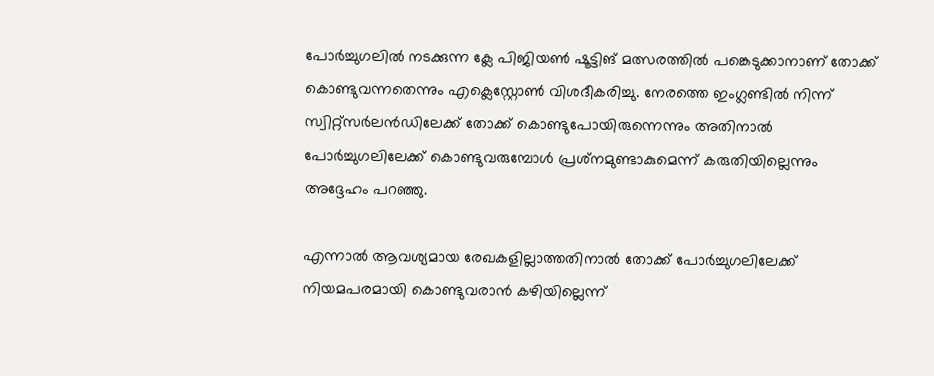പോര്‍ച്ചുഗലില്‍ നടക്കുന്ന ക്ലേ പിജിയണ്‍ ഷൂട്ടിങ് മത്സരത്തില്‍ പങ്കെടുക്കാനാണ് തോക്ക് കൊണ്ടുവന്നതെന്നും എക്ലെസ്റ്റോണ്‍ വിശദീകരിച്ചു. നേരത്തെ ഇംഗ്ലണ്ടില്‍ നിന്ന് സ്വിറ്റ്‌സര്‍ലന്‍ഡിലേക്ക് തോക്ക് കൊണ്ടുപോയിരുന്നെന്നും അതിനാല്‍ പോര്‍ച്ചുഗലിലേക്ക് കൊണ്ടുവരുമ്പോള്‍ പ്രശ്‌നമുണ്ടാകുമെന്ന് കരുതിയില്ലെന്നും അദ്ദേഹം പറഞ്ഞു.

എന്നാല്‍ ആവശ്യമായ രേഖകളില്ലാത്തതിനാല്‍ തോക്ക് പോര്‍ച്ചുഗലിലേക്ക് നിയമപരമായി കൊണ്ടുവരാന്‍ കഴിയില്ലെന്ന്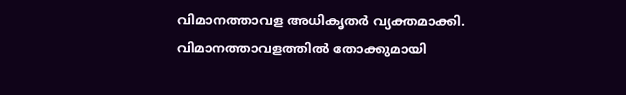വിമാനത്താവള അധികൃതര്‍ വ്യക്തമാക്കി. വിമാനത്താവളത്തില്‍ തോക്കുമായി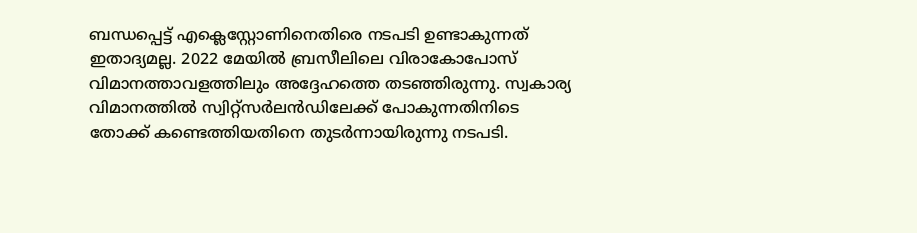ബന്ധപ്പെട്ട് എക്ലെസ്റ്റോണിനെതിരെ നടപടി ഉണ്ടാകുന്നത് ഇതാദ്യമല്ല. 2022 മേയില്‍ ബ്രസീലിലെ വിരാകോപോസ് വിമാനത്താവളത്തിലും അദ്ദേഹത്തെ തടഞ്ഞിരുന്നു. സ്വകാര്യ വിമാനത്തില്‍ സ്വിറ്റ്‌സര്‍ലന്‍ഡിലേക്ക് പോകുന്നതിനിടെ തോക്ക് കണ്ടെത്തിയതിനെ തുടര്‍ന്നായിരുന്നു നടപടി.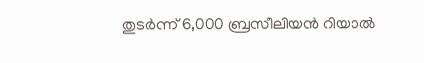തുടര്‍ന്ന് 6,000 ബ്രസീലിയന്‍ റിയാല്‍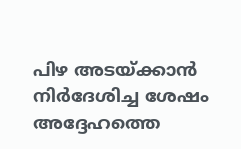പിഴ അടയ്‌ക്കാന്‍ നിര്‍ദേശിച്ച ശേഷം അദ്ദേഹത്തെ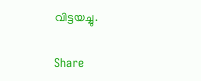വിട്ടയച്ചു.

Share